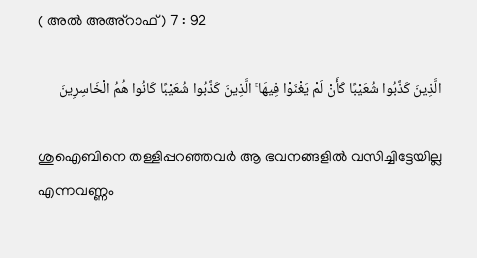( അൽ അഅ്റാഫ് ) 7 : 92

الَّذِينَ كَذَّبُوا شُعَيْبًا كَأَنْ لَمْ يَغْنَوْا فِيهَا ۚ الَّذِينَ كَذَّبُوا شُعَيْبًا كَانُوا هُمُ الْخَاسِرِينَ

ശുഐബിനെ തള്ളിപ്പറഞ്ഞവര്‍ ആ ഭവനങ്ങളില്‍ വസിച്ചിട്ടേയില്ല എന്നവണ്ണം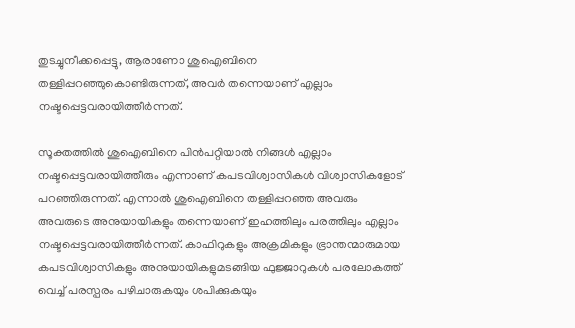തുടച്ചുനീക്കപ്പെട്ടു, ആരാണോ ശുഐബിനെ തള്ളിപ്പറഞ്ഞുകൊണ്ടിരുന്നത്, അവര്‍ തന്നെയാണ് എല്ലാം നഷ്ടപ്പെട്ടവരായിത്തീര്‍ന്നത്.

സൂക്തത്തില്‍ ശുഐബിനെ പിന്‍പറ്റിയാല്‍ നിങ്ങള്‍ എല്ലാം നഷ്ടപ്പെട്ടവരായിത്തീരും എന്നാണ് കപടവിശ്വാസികള്‍ വിശ്വാസികളോട് പറഞ്ഞിരുന്നത്. എന്നാല്‍ ശുഐബിനെ തള്ളിപ്പറഞ്ഞ അവരും അവരുടെ അനുയായികളും തന്നെയാണ് ഇഹത്തിലും പരത്തിലും എല്ലാം നഷ്ടപ്പെട്ടവരായിത്തീര്‍ന്നത്. കാഫിറുകളും അക്രമികളും ഭ്രാന്തന്മാരുമായ കപടവിശ്വാസികളും അനുയായികളുമടങ്ങിയ ഫുജ്ജാറുകള്‍ പരലോകത്ത് വെച്ച് പരസ്പരം പഴിചാരുകയും ശപിക്കുകയും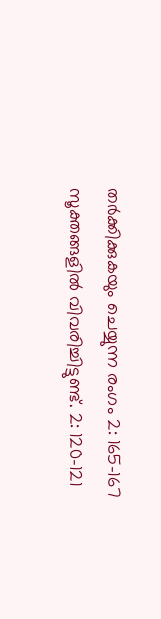തര്‍ക്കിക്കുകയും ചെയ്യുന്ന രംഗം 2: 165-167 സൂക്തങ്ങളില്‍ വിവരിച്ചിട്ടുണ്ട്. 2: 120-121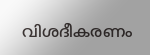വിശദീകരണം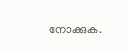നോക്കുക.